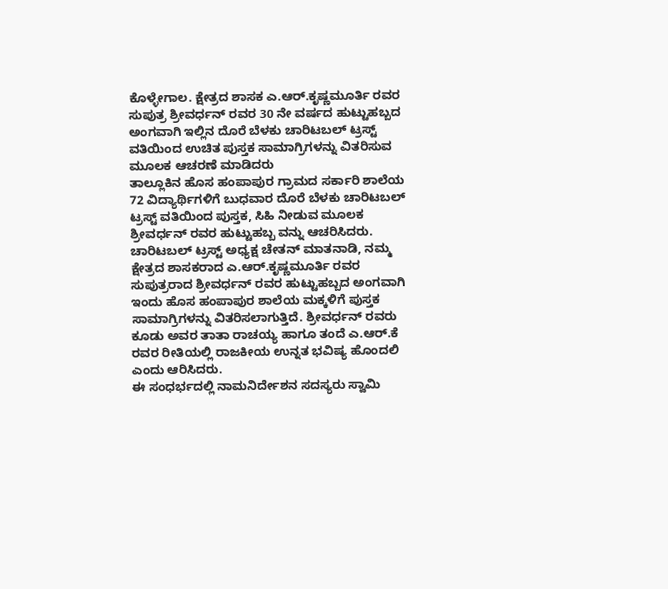ಕೊಳ್ಳೇಗಾಲ. ಕ್ಷೇತ್ರದ ಶಾಸಕ ಎ.ಆರ್.ಕೃಷ್ಣಮೂರ್ತಿ ರವರ ಸುಪುತ್ರ ಶ್ರೀವರ್ಧನ್ ರವರ 30 ನೇ ವರ್ಷದ ಹುಟ್ಟುಹಬ್ಬದ ಅಂಗವಾಗಿ ಇಲ್ಲಿನ ದೊರೆ ಬೆಳಕು ಚಾರಿಟಬಲ್ ಟ್ರಸ್ಟ್ ವತಿಯಿಂದ ಉಚಿತ ಪುಸ್ತಕ ಸಾಮಾಗ್ರಿಗಳನ್ನು ವಿತರಿಸುವ ಮೂಲಕ ಆಚರಣೆ ಮಾಡಿದರು
ತಾಲ್ಲೂಕಿನ ಹೊಸ ಹಂಪಾಪುರ ಗ್ರಾಮದ ಸರ್ಕಾರಿ ಶಾಲೆಯ 72 ವಿದ್ಯಾರ್ಥಿಗಳಿಗೆ ಬುಧವಾರ ದೊರೆ ಬೆಳಕು ಚಾರಿಟಬಲ್ ಟ್ರಸ್ಟ್ ವತಿಯಿಂದ ಪುಸ್ತಕ, ಸಿಹಿ ನೀಡುವ ಮೂಲಕ ಶ್ರೀವರ್ಧನ್ ರವರ ಹುಟ್ಟುಹಬ್ಬ ವನ್ನು ಆಚರಿಸಿದರು.
ಚಾರಿಟಬಲ್ ಟ್ರಸ್ಟ್ ಅಧ್ಯಕ್ಷ ಚೇತನ್ ಮಾತನಾಡಿ, ನಮ್ಮ ಕ್ಷೇತ್ರದ ಶಾಸಕರಾದ ಎ.ಆರ್.ಕೃಷ್ಣಮೂರ್ತಿ ರವರ ಸುಪುತ್ರರಾದ ಶ್ರೀವರ್ಧನ್ ರವರ ಹುಟ್ಟುಹಬ್ಬದ ಅಂಗವಾಗಿ ಇಂದು ಹೊಸ ಹಂಪಾಪುರ ಶಾಲೆಯ ಮಕ್ಕಳಿಗೆ ಪುಸ್ತಕ ಸಾಮಾಗ್ರಿಗಳನ್ನು ವಿತರಿಸಲಾಗುತ್ತಿದೆ. ಶ್ರೀವರ್ಧನ್ ರವರು ಕೂಡು ಅವರ ತಾತಾ ರಾಚಯ್ಯ ಹಾಗೂ ತಂದೆ ಎ.ಆರ್.ಕೆ ರವರ ರೀತಿಯಲ್ಲಿ ರಾಜಕೀಯ ಉನ್ನತ ಭವಿಷ್ಯ ಹೊಂದಲಿ ಎಂದು ಆರಿಸಿದರು.
ಈ ಸಂಧರ್ಭದಲ್ಲಿ ನಾಮನಿರ್ದೇಶನ ಸದಸ್ಯರು ಸ್ವಾಮಿ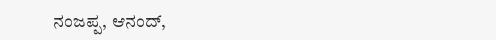ನಂಜಪ್ಪ, ಆನಂದ್,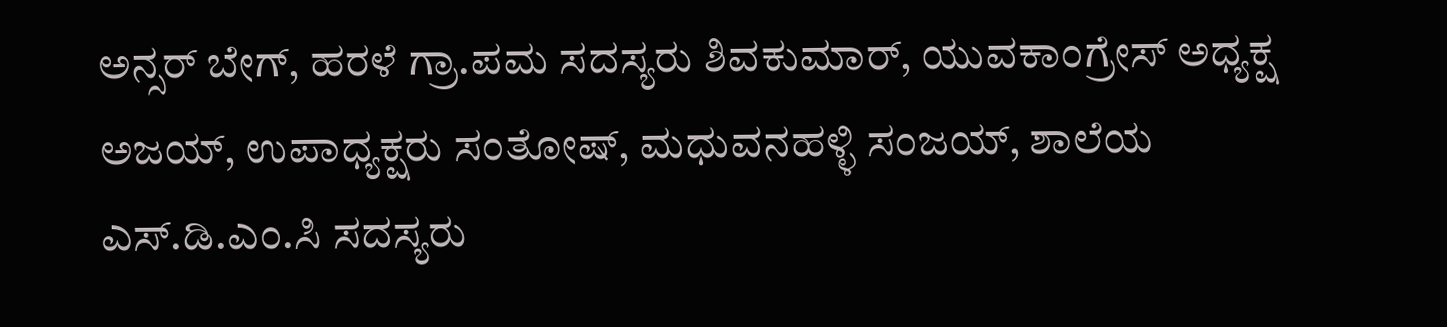ಅನ್ಸರ್ ಬೇಗ್, ಹರಳೆ ಗ್ರಾ.ಪಮ ಸದಸ್ಯರು ಶಿವಕುಮಾರ್, ಯುವಕಾಂಗ್ರೇಸ್ ಅಧ್ಯಕ್ಷ ಅಜಯ್, ಉಪಾಧ್ಯಕ್ಷರು ಸಂತೋಷ್, ಮಧುವನಹಳ್ಳಿ ಸಂಜಯ್, ಶಾಲೆಯ ಎಸ್.ಡಿ.ಎಂ.ಸಿ ಸದಸ್ಯರು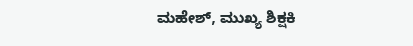ಮಹೇಶ್, ಮುಖ್ಯ ಶಿಕ್ಷಕಿ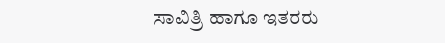ಸಾವಿತ್ರಿ ಹಾಗೂ ಇತರರು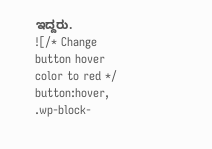ಇದ್ದರು.
![/* Change button hover color to red */
button:hover,
.wp-block-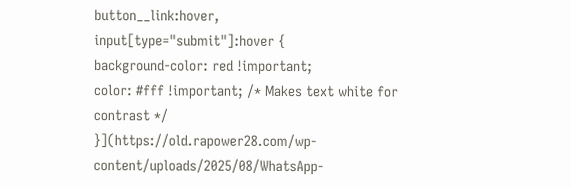button__link:hover,
input[type="submit"]:hover {
background-color: red !important;
color: #fff !important; /* Makes text white for contrast */
}](https://old.rapower28.com/wp-content/uploads/2025/08/WhatsApp-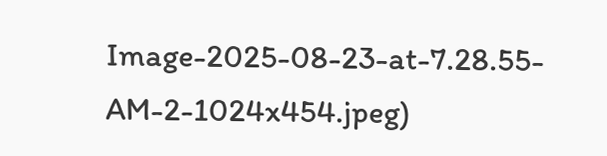Image-2025-08-23-at-7.28.55-AM-2-1024x454.jpeg)